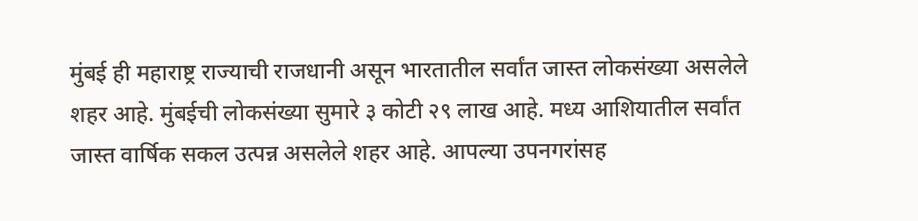मुंबई ही महाराष्ट्र राज्याची राजधानी असून भारतातील सर्वांत जास्त लोकसंख्या असलेले शहर आहे. मुंबईची लोकसंख्या सुमारे ३ कोटी २९ लाख आहे. मध्य आशियातील सर्वांत जास्त वार्षिक सकल उत्पन्न असलेले शहर आहे. आपल्या उपनगरांसह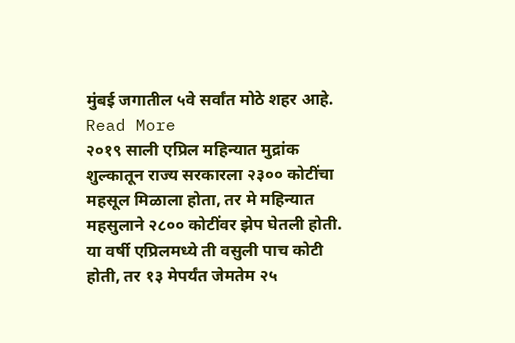मुंबई जगातील ५वे सर्वांत मोठे शहर आहे. Read More
२०१९ साली एप्रिल महिन्यात मुद्रांक शुल्कातून राज्य सरकारला २३०० कोटींचा महसूल मिळाला होता, तर मे महिन्यात महसुलाने २८०० कोटींवर झेप घेतली होती. या वर्षी एप्रिलमध्ये ती वसुली पाच कोटी होती, तर १३ मेपर्यंत जेमतेम २५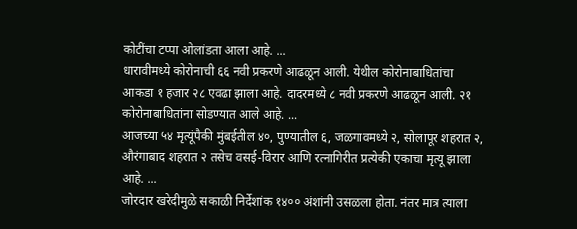कोटींचा टप्पा ओलांडता आला आहे. ...
धारावीमध्ये कोरोनाची ६६ नवी प्रकरणे आढळून आली. येथील कोरोनाबाधितांचा आकडा १ हजार २८ एवढा झाला आहे. दादरमध्ये ८ नवी प्रकरणे आढळून आली. २१ कोरोनाबाधितांना सोडण्यात आले आहे. ...
आजच्या ५४ मृत्यूंपैकी मुंबईतील ४०, पुण्यातील ६, जळगावमध्ये २, सोलापूर शहरात २, औरंगाबाद शहरात २ तसेच वसई-विरार आणि रत्नागिरीत प्रत्येकी एकाचा मृत्यू झाला आहे. ...
जोरदार खरेदीमुळे सकाळी निर्देशांक १४०० अंशांनी उसळला होता. नंतर मात्र त्याला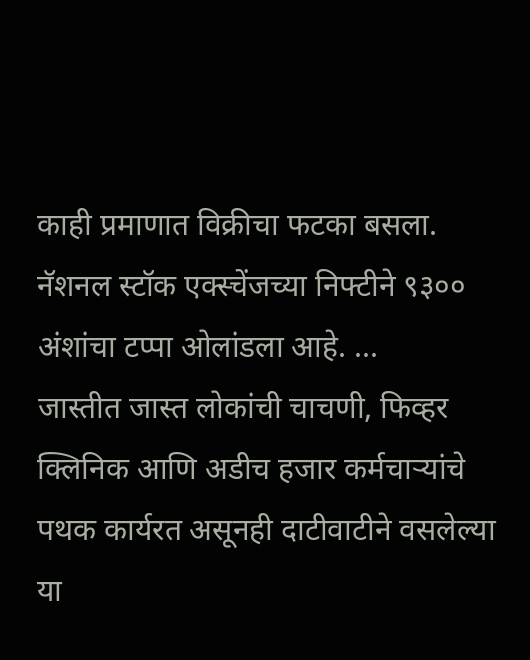काही प्रमाणात विक्रीचा फटका बसला. नॅशनल स्टॉक एक्स्चेंजच्या निफ्टीने ९३०० अंशांचा टप्पा ओलांडला आहे. ...
जास्तीत जास्त लोकांची चाचणी, फिव्हर क्लिनिक आणि अडीच हजार कर्मचाऱ्यांचे पथक कार्यरत असूनही दाटीवाटीने वसलेल्या या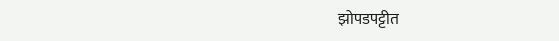झोपडपट्टीत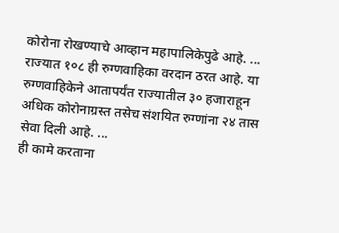कोरोना रोखण्याचे आव्हान महापालिकेपुढे आहे. ...
राज्यात १०८ ही रुग्णवाहिका वरदान ठरत आहे. या रुग्णवाहिकेने आतापर्यंत राज्यातील ३० हजाराहून अधिक कोरोनाग्रस्त तसेच संशयित रुग्णांना २४ तास सेवा दिली आहे. ...
ही कामे करताना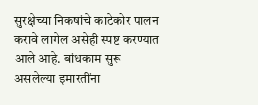सुरक्षेच्या निकषांचे काटेकोर पालन करावे लागेल असेही स्पष्ट करण्यात आले आहे. बांधकाम सुरू असलेल्या इमारतींना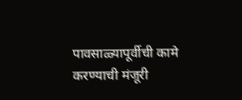पावसाळ्यापूर्वीची कामे करण्याची मंजूरी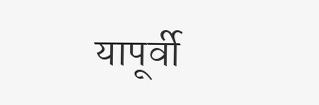यापूर्वी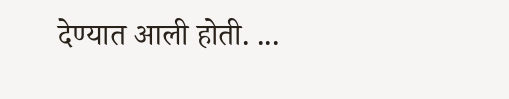देण्यात आली होती. ...